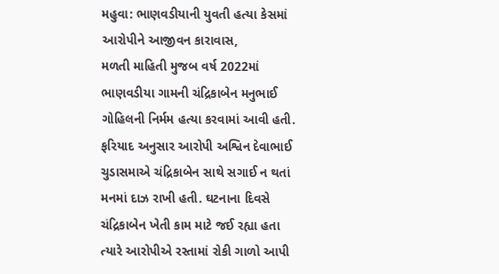મહુવા: ભાણવડીયાની યુવતી હત્યા કેસમાં આરોપીને આજીવન કારાવાસ,
મળતી માહિતી મુજબ વર્ષ 2022માં ભાણવડીયા ગામની ચંદ્રિકાબેન મનુભાઈ ગોહિલની નિર્મમ હત્યા કરવામાં આવી હતી. ફરિયાદ અનુસાર આરોપી અશ્વિન દેવાભાઈ ચુડાસમાએ ચંદ્રિકાબેન સાથે સગાઈ ન થતાં મનમાં દાઝ રાખી હતી. ઘટનાના દિવસે ચંદ્રિકાબેન ખેતી કામ માટે જઈ રહ્યા હતા ત્યારે આરોપીએ રસ્તામાં રોકી ગાળો આપી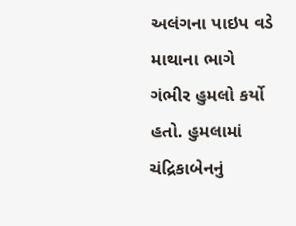અલંગના પાઇપ વડે માથાના ભાગે ગંભીર હુમલો કર્યો હતો. હુમલામાં ચંદ્રિકાબેનનું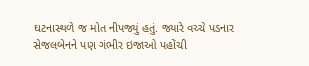ઘટનાસ્થળે જ મોત નીપજ્યું હતું. જ્યારે વચ્ચે પડનાર સેજલબેનને પણ ગંભીર ઇજાઓ પહોંચી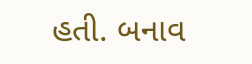હતી. બનાવ